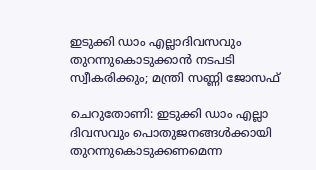ഇടുക്കി ഡാം എല്ലാദിവസവും തുറന്നുകൊടുക്കാന്‍ നടപടി സ്വീകരിക്കും; മന്ത്രി സണ്ണി ജോസഫ്

ചെറുതോണി: ഇടുക്കി ഡാം എല്ലാ ദിവസവും പൊതുജനങ്ങള്‍ക്കായി തുറന്നുകൊടുക്കണമെന്ന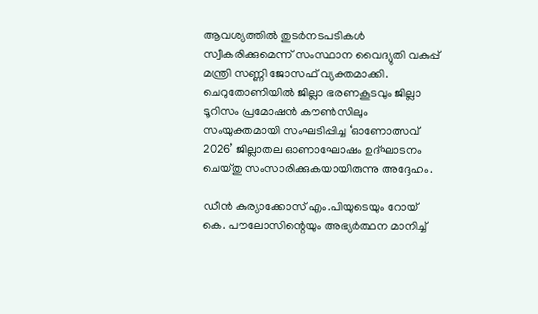ആവശ്യത്തില്‍ തുടര്‍നടപടികള്‍ സ്വീകരിക്കുമെന്ന് സംസ്ഥാന വൈദ്യുതി വകുപ്പ് മന്ത്രി സണ്ണി ജോസഫ് വ്യക്തമാക്കി. ചെറുതോണിയില്‍ ജില്ലാ ഭരണകൂടവും ജില്ലാ ടൂറിസം പ്രമോഷന്‍ കൗണ്‍സിലും സംയുക്തമായി സംഘടിപ്പിച്ച ‘ഓണോത്സവ് 2026’ ജില്ലാതല ഓണാഘോഷം ഉദ്ഘാടനം ചെയ്തു സംസാരിക്കുകയായിരുന്നു അദ്ദേഹം.

ഡീന്‍ കുര്യാക്കോസ് എം.പിയുടെയും റോയ് കെ. പൗലോസിന്റെയും അഭ്യര്‍ത്ഥന മാനിച്ച്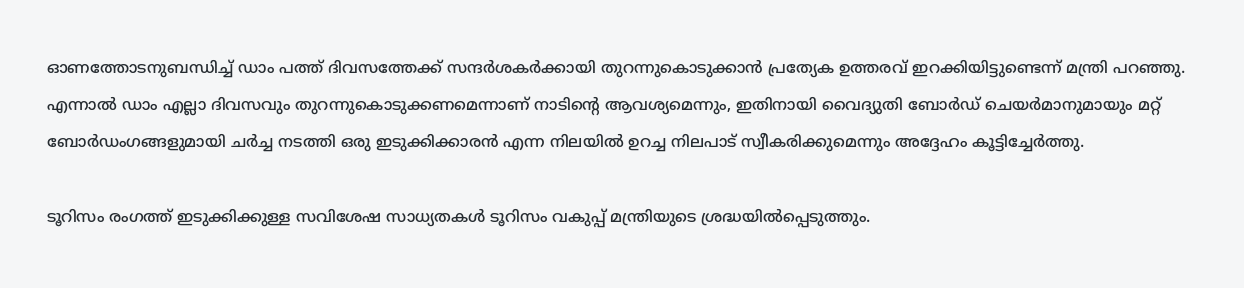ഓണത്തോടനുബന്ധിച്ച് ഡാം പത്ത് ദിവസത്തേക്ക് സന്ദര്‍ശകര്‍ക്കായി തുറന്നുകൊടുക്കാന്‍ പ്രത്യേക ഉത്തരവ് ഇറക്കിയിട്ടുണ്ടെന്ന് മന്ത്രി പറഞ്ഞു. എന്നാല്‍ ഡാം എല്ലാ ദിവസവും തുറന്നുകൊടുക്കണമെന്നാണ് നാടിന്റെ ആവശ്യമെന്നും, ഇതിനായി വൈദ്യുതി ബോര്‍ഡ് ചെയര്‍മാനുമായും മറ്റ് ബോര്‍ഡംഗങ്ങളുമായി ചര്‍ച്ച നടത്തി ഒരു ഇടുക്കിക്കാരന്‍ എന്ന നിലയില്‍ ഉറച്ച നിലപാട് സ്വീകരിക്കുമെന്നും അദ്ദേഹം കൂട്ടിച്ചേര്‍ത്തു.

ടൂറിസം രംഗത്ത് ഇടുക്കിക്കുള്ള സവിശേഷ സാധ്യതകള്‍ ടൂറിസം വകുപ്പ് മന്ത്രിയുടെ ശ്രദ്ധയില്‍പ്പെടുത്തും.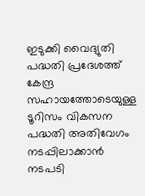ഇടുക്കി വൈദ്യുതി പദ്ധതി പ്രദേശത്ത് കേന്ദ്ര സഹായത്തോടെയുള്ള ടൂറിസം വികസന പദ്ധതി അതിവേഗം നടപ്പിലാക്കാന്‍ നടപടി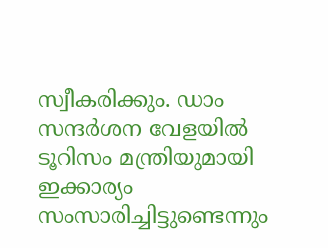സ്വീകരിക്കും. ഡാം സന്ദര്‍ശന വേളയില്‍ ടൂറിസം മന്ത്രിയുമായി ഇക്കാര്യം സംസാരിച്ചിട്ടുണ്ടെന്നും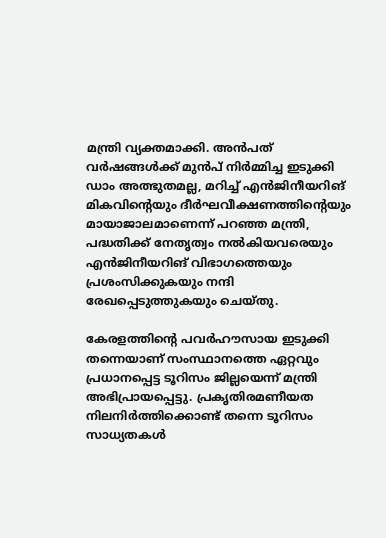മന്ത്രി വ്യക്തമാക്കി. അൻപത് വര്‍ഷങ്ങള്‍ക്ക് മുന്‍പ് നിര്‍മ്മിച്ച ഇടുക്കി ഡാം അത്ഭുതമല്ല, മറിച്ച് എന്‍ജിനീയറിങ് മികവിന്റെയും ദീര്‍ഘവീക്ഷണത്തിന്റെയും മായാജാലമാണെന്ന് പറഞ്ഞ മന്ത്രി, പദ്ധതിക്ക് നേതൃത്വം നല്‍കിയവരെയും എന്‍ജിനീയറിങ് വിഭാഗത്തെയും പ്രശംസിക്കുകയും നന്ദി രേഖപ്പെടുത്തുകയും ചെയ്തു.

കേരളത്തിന്റെ പവര്‍ഹൗസായ ഇടുക്കി തന്നെയാണ് സംസ്ഥാനത്തെ ഏറ്റവും പ്രധാനപ്പെട്ട ടൂറിസം ജില്ലയെന്ന് മന്ത്രി അഭിപ്രായപ്പെട്ടു. പ്രകൃതിരമണീയത നിലനിര്‍ത്തിക്കൊണ്ട് തന്നെ ടൂറിസം സാധ്യതകള്‍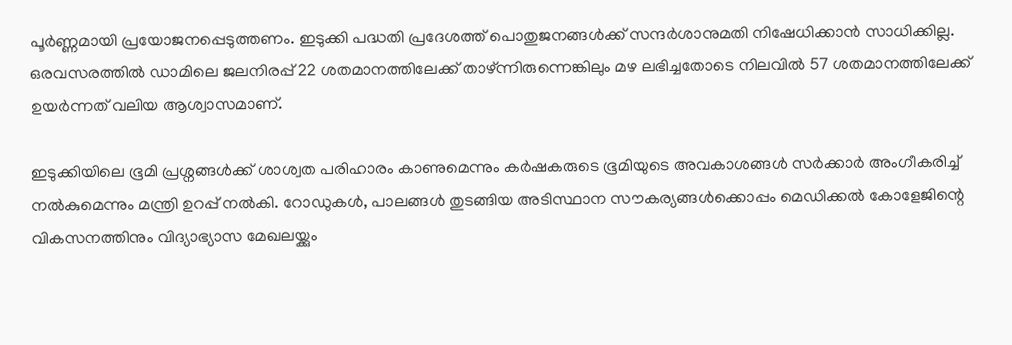പൂര്‍ണ്ണമായി പ്രയോജനപ്പെടുത്തണം. ഇടുക്കി പദ്ധതി പ്രദേശത്ത് പൊതുജനങ്ങള്‍ക്ക് സന്ദര്‍ശാനുമതി നിഷേധിക്കാന്‍ സാധിക്കില്ല. ഒരവസരത്തില്‍ ഡാമിലെ ജലനിരപ്പ് 22 ശതമാനത്തിലേക്ക് താഴ്ന്നിരുന്നെങ്കിലും മഴ ലഭിച്ചതോടെ നിലവില്‍ 57 ശതമാനത്തിലേക്ക് ഉയര്‍ന്നത് വലിയ ആശ്വാസമാണ്.

ഇടുക്കിയിലെ ഭൂമി പ്രശ്നങ്ങള്‍ക്ക് ശാശ്വത പരിഹാരം കാണുമെന്നും കര്‍ഷകരുടെ ഭൂമിയുടെ അവകാശങ്ങള്‍ സര്‍ക്കാര്‍ അംഗീകരിച്ച് നല്‍കുമെന്നും മന്ത്രി ഉറപ്പ് നല്‍കി. റോഡുകള്‍, പാലങ്ങള്‍ തുടങ്ങിയ അടിസ്ഥാന സൗകര്യങ്ങള്‍ക്കൊപ്പം മെഡിക്കല്‍ കോളേജിന്റെ വികസനത്തിനും വിദ്യാഭ്യാസ മേഖലയ്ക്കും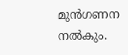മുന്‍ഗണന നല്‍കും.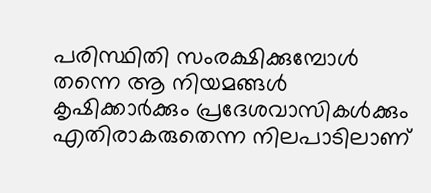പരിസ്ഥിതി സംരക്ഷിക്കുമ്പോള്‍ തന്നെ ആ നിയമങ്ങള്‍ കൃഷിക്കാര്‍ക്കും പ്രദേശവാസികള്‍ക്കും എതിരാകരുതെന്ന നിലപാടിലാണ്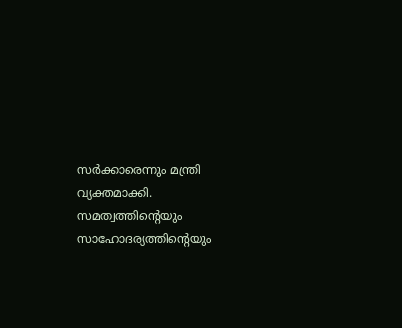സര്‍ക്കാരെന്നും മന്ത്രി വ്യക്തമാക്കി. സമത്വത്തിന്റെയും സാഹോദര്യത്തിന്റെയും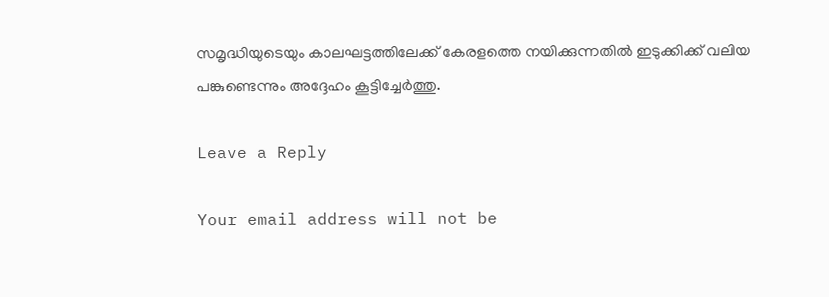സമൃദ്ധിയുടെയും കാലഘട്ടത്തിലേക്ക് കേരളത്തെ നയിക്കുന്നതില്‍ ഇടുക്കിക്ക് വലിയ പങ്കുണ്ടെന്നും അദ്ദേഹം കൂട്ടിച്ചേര്‍ത്തു.

Leave a Reply

Your email address will not be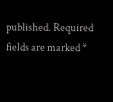published. Required fields are marked *